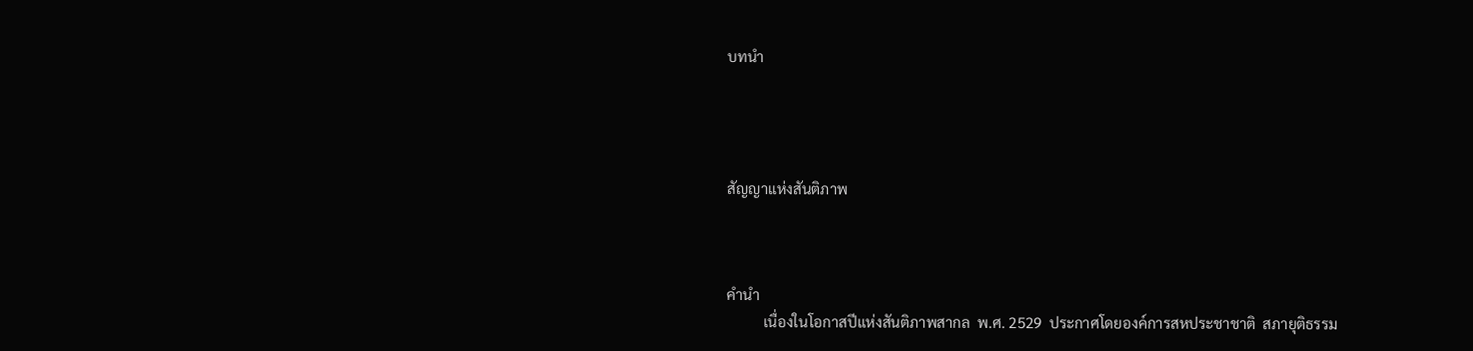บทนำ




สัญญาแห่งสันติภาพ



คำนำ
          เนื่องในโอกาสปีแห่งสันติภาพสากล  พ.ศ. 2529  ประกาศโดยองค์การสหประชาชาติ  สภายุติธรรม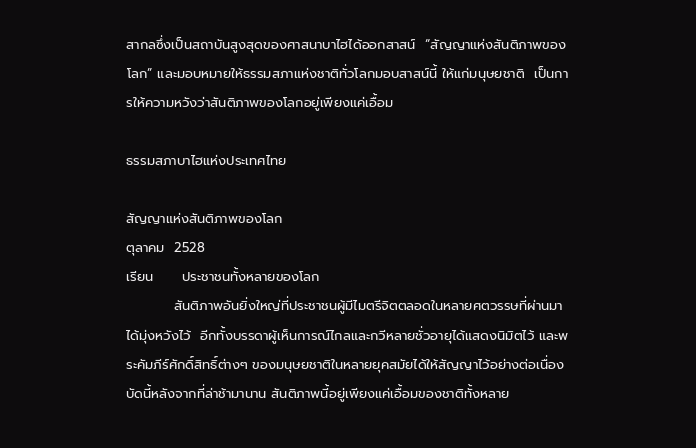สากลซึ่งเป็นสถาบันสูงสุดของศาสนาบาไฮได้ออกสาสน์  “สัญญาแห่งสันติภาพของโลก” และมอบหมายให้ธรรมสภาแห่งชาติทั่วโลกมอบสาสน์นี้ ให้แก่มนุษยชาติ  เป็นการให้ความหวังว่าสันติภาพของโลกอยู่เพียงแค่เอื้อม

ธรรมสภาบาไฮแห่งประเทศไทย

สัญญาแห่งสันติภาพของโลก
ตุลาคม  2528
เรียน      ประชาชนทั้งหลายของโลก
          สันติภาพอันยิ่งใหญ่ที่ประชาชนผู้มีไมตรีจิตตลอดในหลายศตวรรษที่ผ่านมาได้มุ่งหวังไว้  อีกทั้งบรรดาผู้เห็นการณ์ไกลและกวีหลายชั่วอายุได้แสดงนิมิตไว้ และพระคัมภีร์ศักดิ์สิทธิ์ต่างๆ ของมนุษยชาติในหลายยุคสมัยได้ให้สัญญาไว้อย่างต่อเนื่อง  บัดนี้หลังจากที่ล่าช้ามานาน สันติภาพนี้อยู่เพียงแค่เอื้อมของชาติทั้งหลาย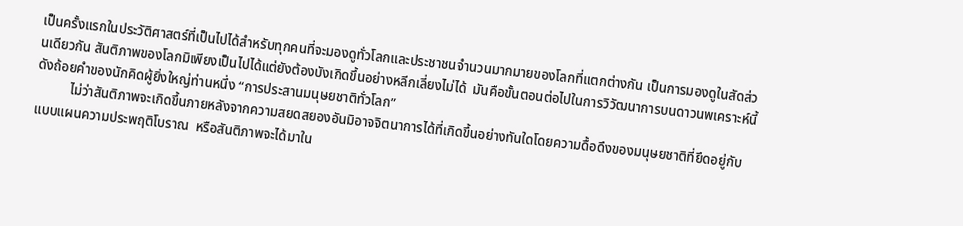เป็นครั้งแรกในประวัติศาสตร์ที่เป็นไปได้สำหรับทุกคนที่จะมองดูทั่วโลกและประชาชนจำนวนมากมายของโลกที่แตกต่างกัน เป็นการมองดูในสัดส่วนเดียวกัน สันติภาพของโลกมิเพียงเป็นไปได้แต่ยังต้องบังเกิดขึ้นอย่างหลีกเลี่ยงไม่ได้  มันคือขั้นตอนต่อไปในการวิวัฒนาการบนดาวนพเคราะห์นี้ ดังถ้อยคำของนักคิดผู้ยิ่งใหญ่ท่านหนึ่ง “การประสานมนุษยชาติทั่วโลก”
          ไม่ว่าสันติภาพจะเกิดขึ้นภายหลังจากความสยดสยองอันมิอาจจิตนาการได้ที่เกิดขึ้นอย่างทันใดโดยความดื้อดึงของมนุษยชาติที่ยึดอยู่กับแบบแผนความประพฤติโบราณ  หรือสันติภาพจะได้มาใน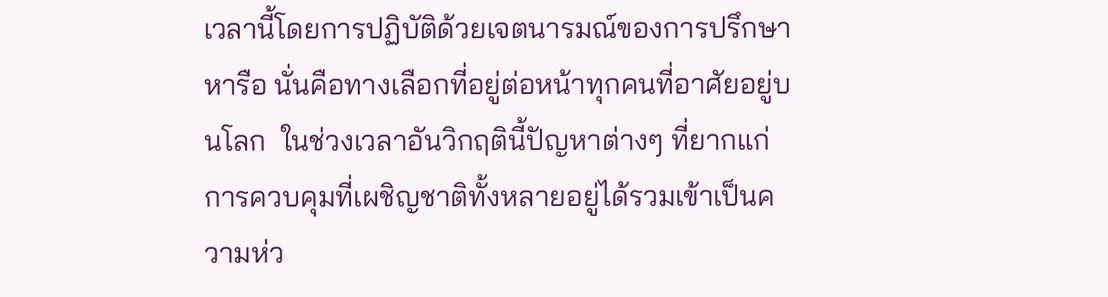เวลานี้โดยการปฏิบัติด้วยเจตนารมณ์ของการปรึกษาหารือ นั่นคือทางเลือกที่อยู่ต่อหน้าทุกคนที่อาศัยอยู่บนโลก  ในช่วงเวลาอันวิกฤตินี้ปัญหาต่างๆ ที่ยากแก่การควบคุมที่เผชิญชาติทั้งหลายอยู่ได้รวมเข้าเป็นความห่ว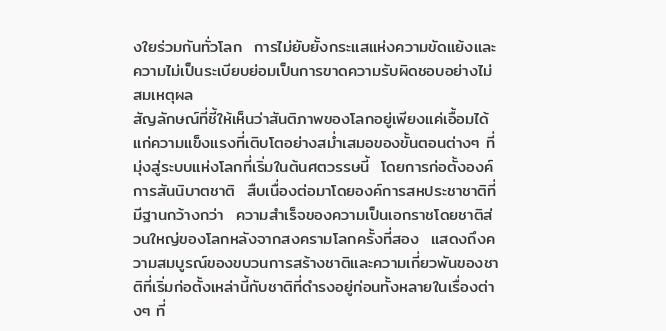งใยร่วมกันทั่วโลก  การไม่ยับยั้งกระแสแห่งความขัดแย้งและความไม่เป็นระเบียบย่อมเป็นการขาดความรับผิดชอบอย่างไม่สมเหตุผล
สัญลักษณ์ที่ชี้ให้เห็นว่าสันติภาพของโลกอยู่เพียงแค่เอื้อมได้แก่ความแข็งแรงที่เติบโตอย่างสม่ำเสมอของขั้นตอนต่างๆ ที่มุ่งสู่ระบบแห่งโลกที่เริ่มในต้นศตวรรษนี้  โดยการก่อตั้งองค์การสันนิบาตชาติ  สืบเนื่องต่อมาโดยองค์การสหประชาชาติที่มีฐานกว้างกว่า  ความสำเร็จของความเป็นเอกราชโดยชาติส่วนใหญ่ของโลกหลังจากสงครามโลกครั้งที่สอง  แสดงถึงความสมบูรณ์ของขบวนการสร้างชาติและความเกี่ยวพันของชาติที่เริ่มก่อตั้งเหล่านี้กับชาติที่ดำรงอยู่ก่อนทั้งหลายในเรื่องต่างๆ ที่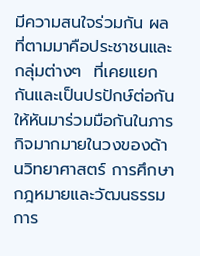มีความสนใจร่วมกัน ผลที่ตามมาคือประชาชนและกลุ่มต่างๆ  ที่เคยแยกกันและเป็นปรปักษ์ต่อกันให้หันมาร่วมมือกันในภารกิจมากมายในวงของด้านวิทยาศาสตร์ การศึกษา กฎหมายและวัฒนธรรม  การ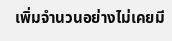เพิ่มจำนวนอย่างไม่เคยมี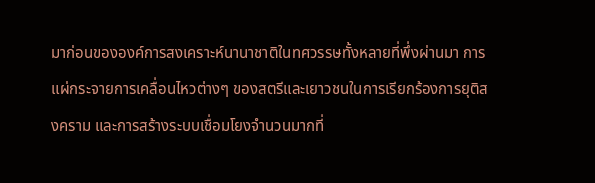มาก่อนขององค์การสงเคราะห์นานาชาติในทศวรรษทั้งหลายที่พึ่งผ่านมา การแผ่กระจายการเคลื่อนไหวต่างๆ ของสตรีและเยาวชนในการเรียกร้องการยุติสงคราม และการสร้างระบบเชื่อมโยงจำนวนมากที่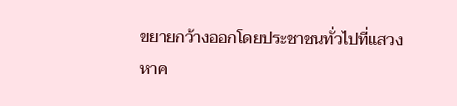ขยายกว้างออกโดยประชาชนทั่วไปที่แสวงหาค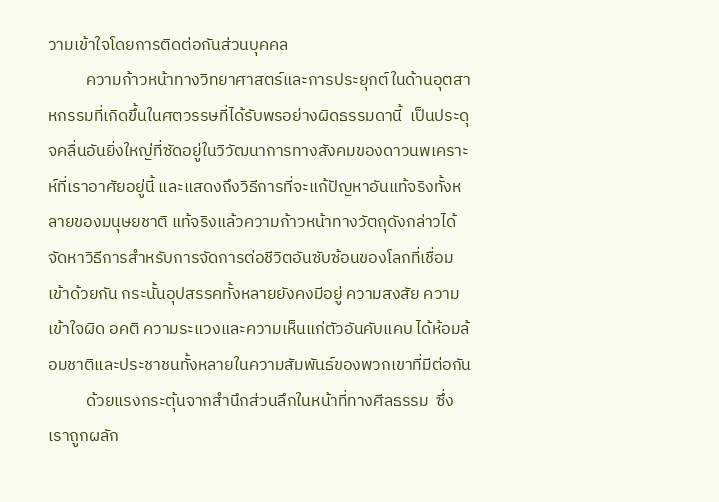วามเข้าใจโดยการติดต่อกันส่วนบุคคล
          ความก้าวหน้าทางวิทยาศาสตร์และการประยุกต์ในด้านอุตสาหกรรมที่เกิดขึ้นในศตวรรษที่ได้รับพรอย่างผิดธรรมดานี้  เป็นประดุจคลื่นอันยิ่งใหญ่ที่ซัดอยู่ในวิวัฒนาการทางสังคมของดาวนพเคราะห์ที่เราอาศัยอยู่นี้ และแสดงถึงวิธีการที่จะแก้ปัญหาอันแท้จริงทั้งหลายของมนุษยชาติ แท้จริงแล้วความก้าวหน้าทางวัตถุดังกล่าวได้จัดหาวิธีการสำหรับการจัดการต่อชีวิตอันซับซ้อนของโลกที่เชื่อมเข้าด้วยกัน กระนั้นอุปสรรคทั้งหลายยังคงมีอยู่ ความสงสัย ความเข้าใจผิด อคติ ความระแวงและความเห็นแก่ตัวอันคับแคบ ได้ห้อมล้อมชาติและประชาชนทั้งหลายในความสัมพันธ์ของพวกเขาที่มีต่อกัน
          ด้วยแรงกระตุ้นจากสำนึกส่วนลึกในหน้าที่ทางศีลธรรม  ซึ่งเราถูกผลัก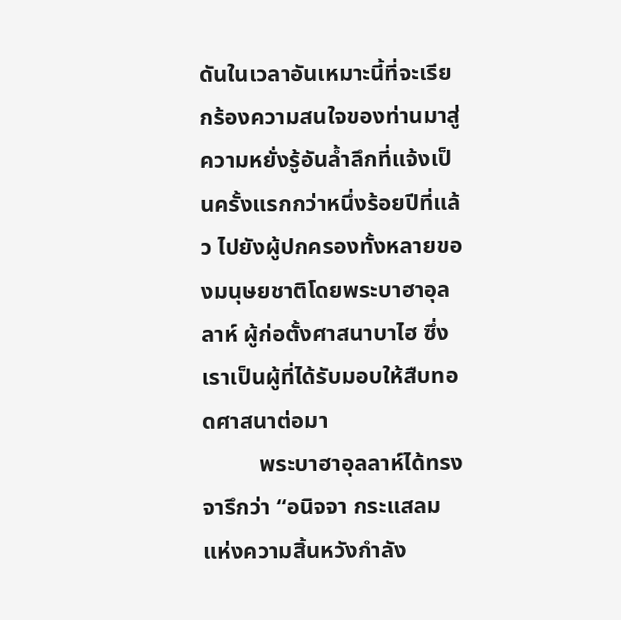ดันในเวลาอันเหมาะนี้ที่จะเรียกร้องความสนใจของท่านมาสู่ความหยั่งรู้อันล้ำลึกที่แจ้งเป็นครั้งแรกกว่าหนึ่งร้อยปีที่แล้ว ไปยังผู้ปกครองทั้งหลายของมนุษยชาติโดยพระบาฮาอุลลาห์ ผู้ก่อตั้งศาสนาบาไฮ ซึ่งเราเป็นผู้ที่ได้รับมอบให้สืบทอดศาสนาต่อมา
          พระบาฮาอุลลาห์ได้ทรงจารึกว่า “อนิจจา กระแสลมแห่งความสิ้นหวังกำลัง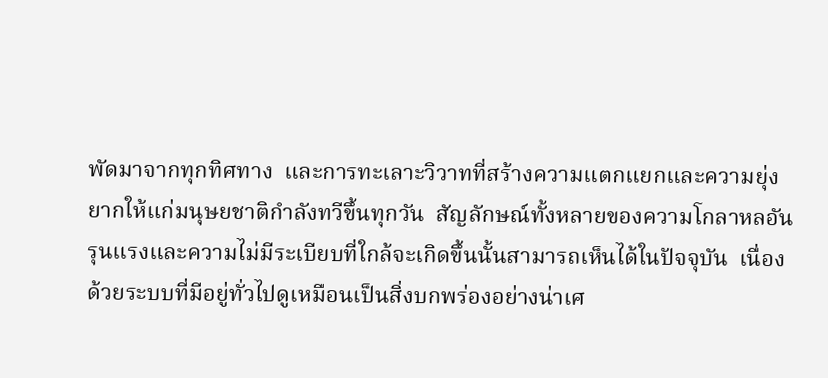พัดมาจากทุกทิศทาง  และการทะเลาะวิวาทที่สร้างความแตกแยกและความยุ่งยากให้แก่มนุษยชาติกำลังทวีขึ้นทุกวัน  สัญลักษณ์ทั้งหลายของความโกลาหลอันรุนแรงและความไม่มีระเบียบที่ใกล้จะเกิดขึ้นนั้นสามารถเห็นได้ในปัจจุบัน  เนื่องด้วยระบบที่มีอยู่ทั่วไปดูเหมือนเป็นสิ่งบกพร่องอย่างน่าเศ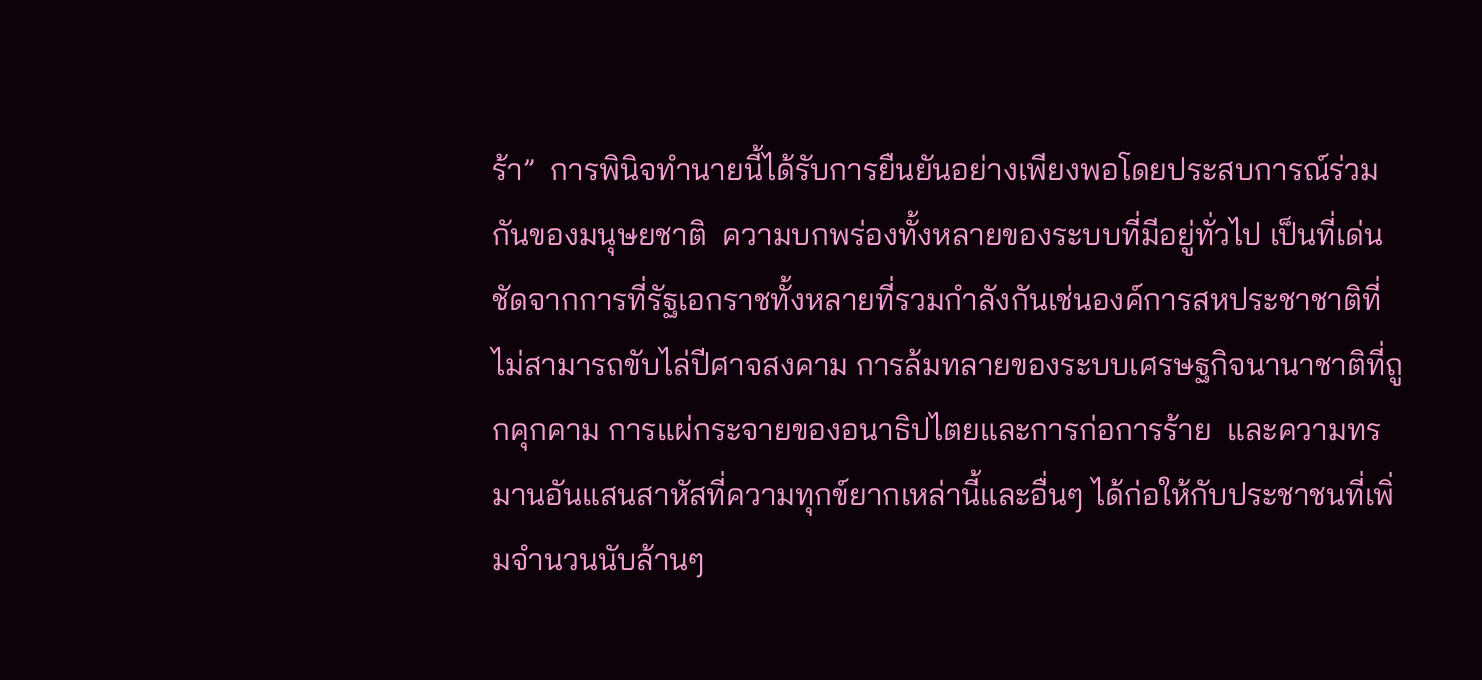ร้า”  การพินิจทำนายนี้ได้รับการยืนยันอย่างเพียงพอโดยประสบการณ์ร่วมกันของมนุษยชาติ  ความบกพร่องทั้งหลายของระบบที่มีอยู่ทั่วไป เป็นที่เด่นชัดจากการที่รัฐเอกราชทั้งหลายที่รวมกำลังกันเช่นองค์การสหประชาชาติที่ไม่สามารถขับไล่ปีศาจสงคาม การล้มทลายของระบบเศรษฐกิจนานาชาติที่ถูกคุกคาม การแผ่กระจายของอนาธิปไตยและการก่อการร้าย  และความทรมานอันแสนสาหัสที่ความทุกข์ยากเหล่านี้และอื่นๆ ได้ก่อให้กับประชาชนที่เพิ่มจำนวนนับล้านๆ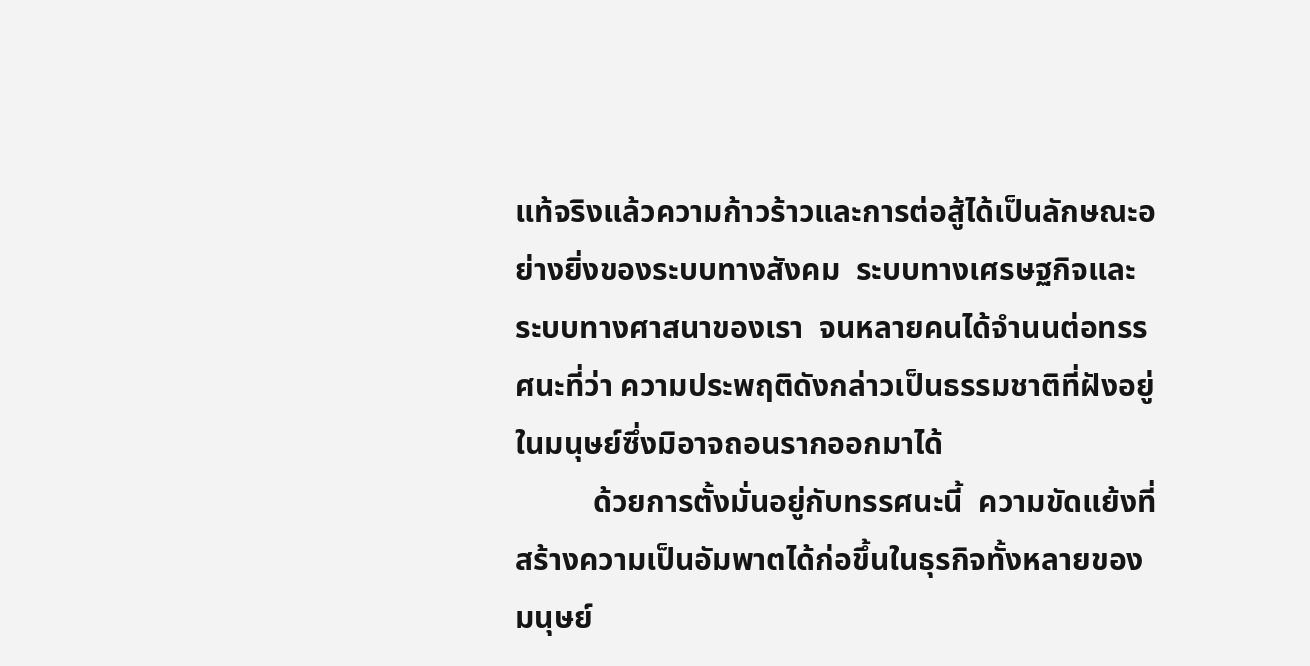แท้จริงแล้วความก้าวร้าวและการต่อสู้ได้เป็นลักษณะอย่างยิ่งของระบบทางสังคม  ระบบทางเศรษฐกิจและระบบทางศาสนาของเรา  จนหลายคนได้จำนนต่อทรรศนะที่ว่า ความประพฤติดังกล่าวเป็นธรรมชาติที่ฝังอยู่ในมนุษย์ซึ่งมิอาจถอนรากออกมาได้
          ด้วยการตั้งมั่นอยู่กับทรรศนะนี้  ความขัดแย้งที่สร้างความเป็นอัมพาตได้ก่อขึ้นในธุรกิจทั้งหลายของมนุษย์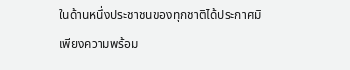ในด้านหนึ่งประชาชนของทุกชาติได้ประกาศมิเพียงความพร้อม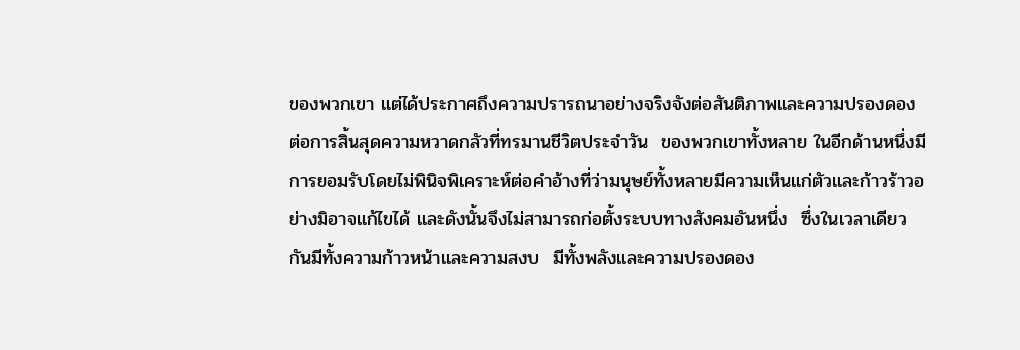ของพวกเขา แต่ได้ประกาศถึงความปรารถนาอย่างจริงจังต่อสันติภาพและความปรองดอง  ต่อการสิ้นสุดความหวาดกลัวที่ทรมานชีวิตประจำวัน  ของพวกเขาทั้งหลาย ในอีกด้านหนึ่งมีการยอมรับโดยไม่พินิจพิเคราะห์ต่อคำอ้างที่ว่ามนุษย์ทั้งหลายมีความเห็นแก่ตัวและก้าวร้าวอย่างมิอาจแก้ไขได้ และดังนั้นจึงไม่สามารถก่อตั้งระบบทางสังคมอันหนึ่ง  ซึ่งในเวลาเดียวกันมีทั้งความก้าวหน้าและความสงบ  มีทั้งพลังและความปรองดอง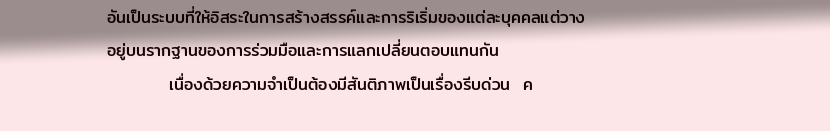อันเป็นระบบที่ให้อิสระในการสร้างสรรค์และการริเริ่มของแต่ละบุคคลแต่วางอยู่บนรากฐานของการร่วมมือและการแลกเปลี่ยนตอบแทนกัน
          เนื่องด้วยความจำเป็นต้องมีสันติภาพเป็นเรื่องรีบด่วน  ค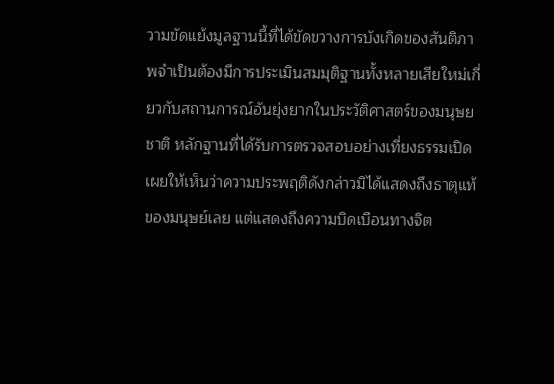วามขัดแย้งมูลฐานนี้ที่ได้ขัดขวางการบังเกิดของสันติภาพจำเป็นต้องมีการประเมินสมมุติฐานทั้งหลายเสียใหม่เกี่ยวกับสถานการณ์อันยุ่งยากในประวัติศาสตร์ของมนุษยชาติ หลักฐานที่ได้รับการตรวจสอบอย่างเที่ยงธรรมเปิดเผยให้เห็นว่าความประพฤติดังกล่าวมิได้แสดงถึงธาตุแท้ของมนุษย์เลย แต่แสดงถึงความบิดเบือนทางจิต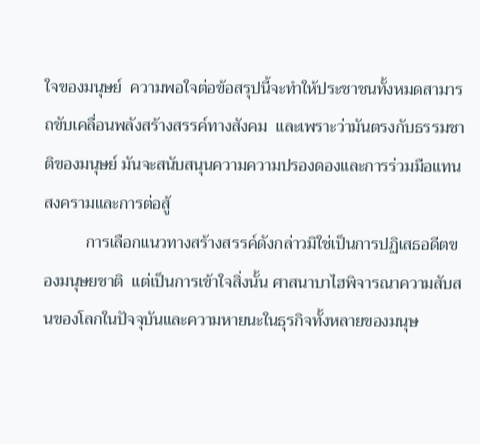ใจของมนุษย์  ความพอใจต่อข้อสรุปนี้จะทำให้ประชาชนทั้งหมดสามารถขับเคลื่อนพลังสร้างสรรค์ทางสังคม  และเพราะว่ามันตรงกับธรรมชาติของมนุษย์ มันจะสนับสนุนความความปรองดองและการร่วมมือแทนสงครามและการต่อสู้
          การเลือกแนวทางสร้างสรรค์ดังกล่าวมิใช่เป็นการปฏิเสธอดีตของมนุษยชาติ  แต่เป็นการเข้าใจสิ่งนั้น ศาสนาบาไฮพิจารณาความสับสนของโลกในปัจจุบันและความหายนะในธุรกิจทั้งหลายของมนุษ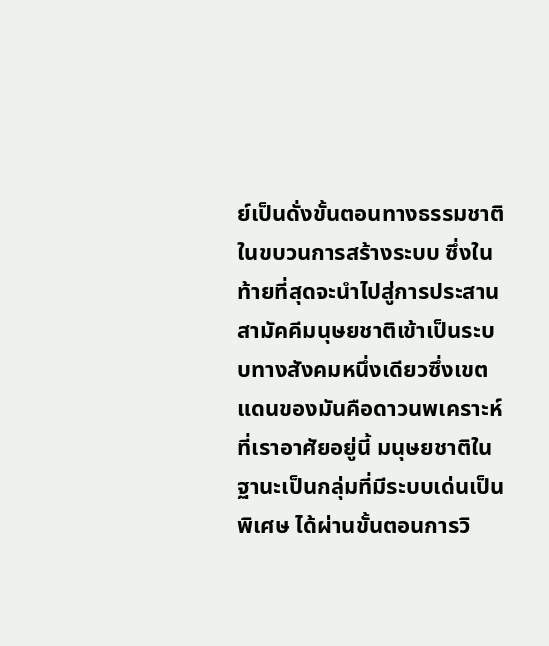ย์เป็นดั่งขั้นตอนทางธรรมชาติในขบวนการสร้างระบบ ซึ่งในท้ายที่สุดจะนำไปสู่การประสานสามัคคีมนุษยชาติเข้าเป็นระบบทางสังคมหนึ่งเดียวซึ่งเขตแดนของมันคือดาวนพเคราะห์ที่เราอาศัยอยู่นี้ มนุษยชาติในฐานะเป็นกลุ่มที่มีระบบเด่นเป็นพิเศษ ได้ผ่านขั้นตอนการวิ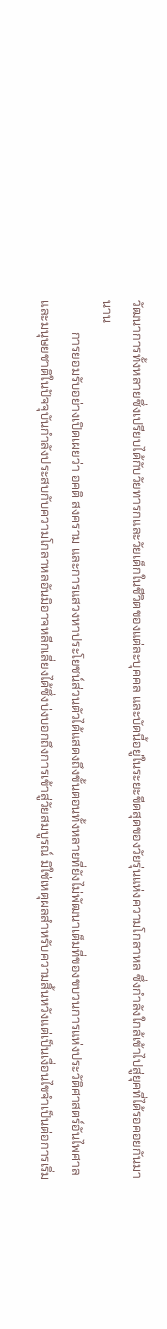วัฒนาการทั้งหลายซึ่งเปรียบได้กับวัยทารกและวัยเด็กในชีวิตของแต่ละบุคคล และบัดนี้อยู่ในระยะขีดสุดของวัยรุ่นแห่งความโกลาหล ซึ่งกำลังใกล้เข้าไปสู่ยุคที่ได้รอคอยกันมานาน
          การยอมรับอย่างเปิดเผยว่า อคติ สงคราม และการแสวงหาประโยชน์ส่วนตัวได้แสดงถึงขั้นตอนทั้งหลายที่ยังไม่พัฒนาเต็มที่ของขบวนการแห่งประวัติศาสตร์อันไพศาล และมนุษยชาติในปัจจุบันกำลังประสบกับความโกลาหลอันมิอาจหลีกเลี่ยงได้ซึ่งบ่งบอกถึงการเข้าสู่วัยสมบูรณ์ มิใช่เหตุผลสำหรับความสิ้นหวังแต่เป็นเงื่อนไขจำเป็นต่อการเริ่ม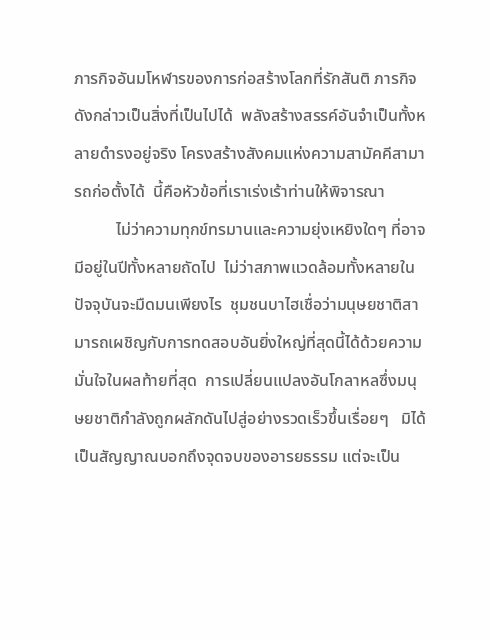ภารกิจอันมโหฬารของการก่อสร้างโลกที่รักสันติ ภารกิจดังกล่าวเป็นสิ่งที่เป็นไปได้  พลังสร้างสรรค์อันจำเป็นทั้งหลายดำรงอยู่จริง โครงสร้างสังคมแห่งความสามัคคีสามารถก่อตั้งได้  นี้คือหัวข้อที่เราเร่งเร้าท่านให้พิจารณา
          ไม่ว่าความทุกข์ทรมานและความยุ่งเหยิงใดๆ ที่อาจมีอยู่ในปีทั้งหลายถัดไป  ไม่ว่าสภาพแวดล้อมทั้งหลายในปัจจุบันจะมืดมนเพียงไร  ชุมชนบาไฮเชื่อว่ามนุษยชาติสามารถเผชิญกับการทดสอบอันยิ่งใหญ่ที่สุดนี้ได้ด้วยความมั่นใจในผลท้ายที่สุด  การเปลี่ยนแปลงอันโกลาหลซึ่งมนุษยชาติกำลังถูกผลักดันไปสู่อย่างรวดเร็วขึ้นเรื่อยๆ   มิได้เป็นสัญญาณบอกถึงจุดจบของอารยธรรม แต่จะเป็น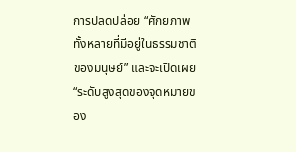การปลดปล่อย “ศักยภาพทั้งหลายที่มีอยู่ในธรรมชาติของมนุษย์” และจะเปิดเผย “ระดับสูงสุดของจุดหมายของ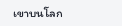เขาบนโลก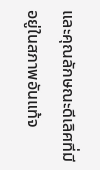และคุณลักษณะดีเลิศที่มีอยู่ในสภาพอันแท้จ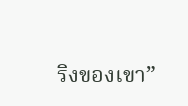ริงของเขา”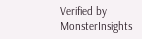Verified by MonsterInsights